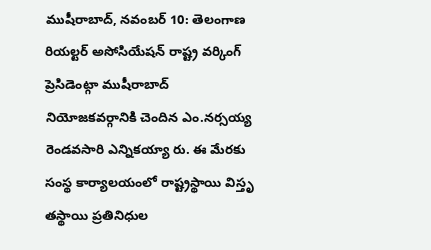ముషీరాబాద్, నవంబర్ 10: తెలంగాణ రియల్టర్ అసోసియేషన్ రాష్ట్ర వర్కింగ్ ప్రెసిడెంట్గా ముషీరాబాద్ నియోజకవర్గానికి చెందిన ఎం.నర్సయ్య రెండవసారి ఎన్నికయ్యా రు. ఈ మేరకు సంస్థ కార్యాలయంలో రాష్ట్రస్థాయి విస్తృ తస్థాయి ప్రతినిధుల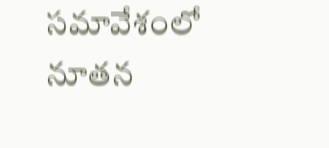సమావేశంలో నూతన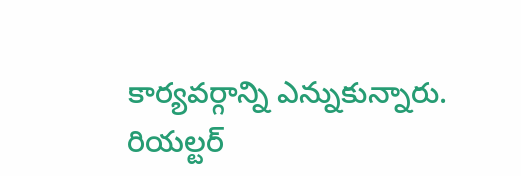కార్యవర్గాన్ని ఎన్నుకున్నారు. రియల్టర్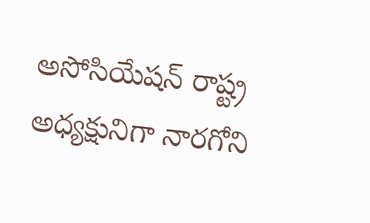అసోసియేషన్ రాష్ట్ర అధ్యక్షునిగా నారగోని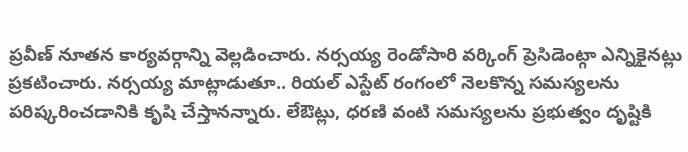ప్రవీణ్ నూతన కార్యవర్గాన్ని వెల్లడించారు. నర్సయ్య రెండోసారి వర్కింగ్ ప్రెసిడెంట్గా ఎన్నికైనట్లు ప్రకటించారు. నర్సయ్య మాట్లాడుతూ.. రియల్ ఎస్టేట్ రంగంలో నెలకొన్న సమస్యలను పరిష్కరించడానికి కృషి చేస్తానన్నారు. లేఔట్లు, ధరణి వంటి సమస్యలను ప్రభుత్వం దృష్టికి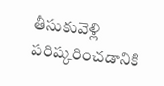తీసుకువెళ్లి పరిష్కరించడానికి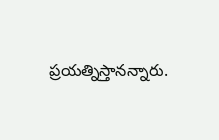ప్రయత్నిస్తానన్నారు.